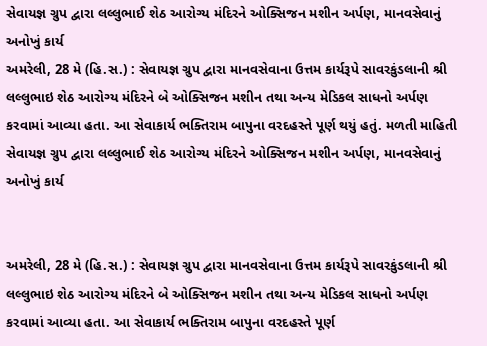સેવાયજ્ઞ ગ્રુપ દ્વારા લલ્લુભાઈ શેઠ આરોગ્ય મંદિરને ઓક્સિજન મશીન અર્પણ, માનવસેવાનું અનોખું કાર્ય
અમરેલી, 28 મે (હિ.સ.) : સેવાયજ્ઞ ગ્રુપ દ્વારા માનવસેવાના ઉત્તમ કાર્યરૂપે સાવરકુંડલાની શ્રી લલ્લુભાઇ શેઠ આરોગ્ય મંદિરને બે ઓક્સિજન મશીન તથા અન્ય મેડિકલ સાધનો અર્પણ કરવામાં આવ્યા હતા. આ સેવાકાર્ય ભક્તિરામ બાપુના વરદહસ્તે પૂર્ણ થયું હતું. મળતી માહિતી
સેવાયજ્ઞ ગ્રુપ દ્વારા લલ્લુભાઈ શેઠ આરોગ્ય મંદિરને ઓક્સિજન મશીન અર્પણ, માનવસેવાનું અનોખું કાર્ય


અમરેલી, 28 મે (હિ.સ.) : સેવાયજ્ઞ ગ્રુપ દ્વારા માનવસેવાના ઉત્તમ કાર્યરૂપે સાવરકુંડલાની શ્રી લલ્લુભાઇ શેઠ આરોગ્ય મંદિરને બે ઓક્સિજન મશીન તથા અન્ય મેડિકલ સાધનો અર્પણ કરવામાં આવ્યા હતા. આ સેવાકાર્ય ભક્તિરામ બાપુના વરદહસ્તે પૂર્ણ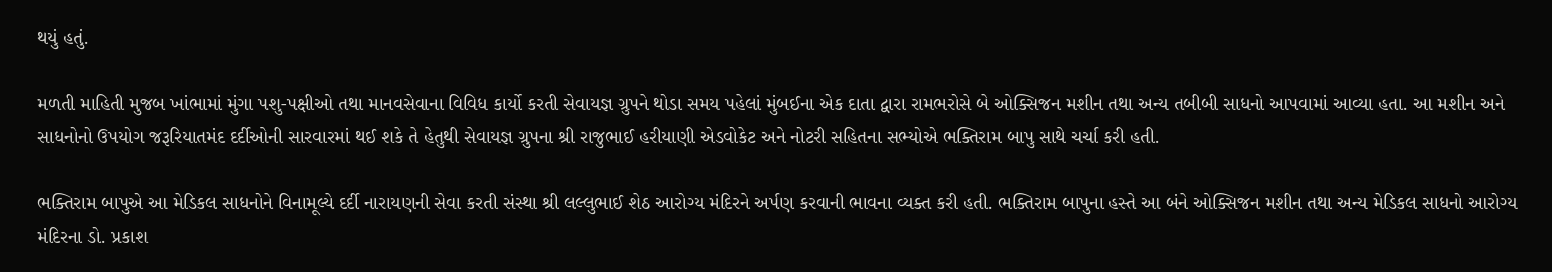થયું હતું.

મળતી માહિતી મુજબ ખાંભામાં મુંગા પશુ-પક્ષીઓ તથા માનવસેવાના વિવિધ કાર્યો કરતી સેવાયજ્ઞ ગ્રુપને થોડા સમય પહેલાં મુંબઈના એક દાતા દ્વારા રામભરોસે બે ઓક્સિજન મશીન તથા અન્ય તબીબી સાધનો આપવામાં આવ્યા હતા. આ મશીન અને સાધનોનો ઉપયોગ જરૂરિયાતમંદ દર્દીઓની સારવારમાં થઈ શકે તે હેતુથી સેવાયજ્ઞ ગ્રુપના શ્રી રાજુભાઈ હરીયાણી એડવોકેટ અને નોટરી સહિતના સભ્યોએ ભક્તિરામ બાપુ સાથે ચર્ચા કરી હતી.

ભક્તિરામ બાપુએ આ મેડિકલ સાધનોને વિનામૂલ્યે દર્દી નારાયણની સેવા કરતી સંસ્થા શ્રી લલ્લુભાઈ શેઠ આરોગ્ય મંદિરને અર્પણ કરવાની ભાવના વ્યક્ત કરી હતી. ભક્તિરામ બાપુના હસ્તે આ બંને ઓક્સિજન મશીન તથા અન્ય મેડિકલ સાધનો આરોગ્ય મંદિરના ડો. પ્રકાશ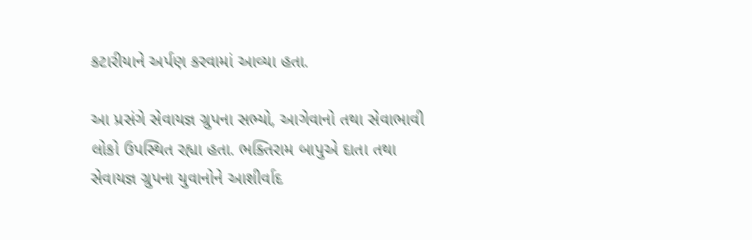કટારીયાને અર્પણ કરવામાં આવ્યા હતા.

આ પ્રસંગે સેવાયજ્ઞ ગ્રુપના સભ્યો, આગેવાનો તથા સેવાભાવી લોકો ઉપસ્થિત રહ્યા હતા. ભક્તિરામ બાપુએ દાતા તથા સેવાયજ્ઞ ગ્રુપના યુવાનોને આશીર્વાદ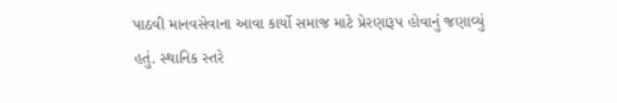પાઠવી માનવસેવાના આવા કાર્યો સમાજ માટે પ્રેરણારૂપ હોવાનું જણાવ્યું હતું. સ્થાનિક સ્તરે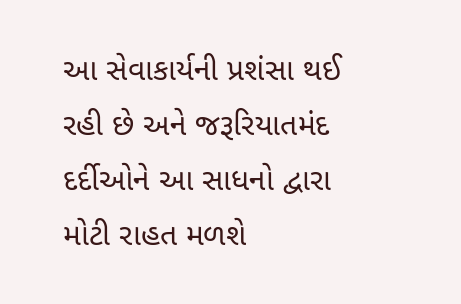આ સેવાકાર્યની પ્રશંસા થઈ રહી છે અને જરૂરિયાતમંદ દર્દીઓને આ સાધનો દ્વારા મોટી રાહત મળશે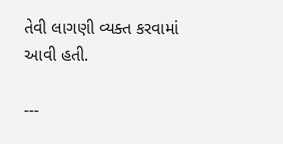તેવી લાગણી વ્યક્ત કરવામાં આવી હતી.

---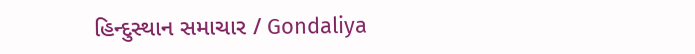હિન્દુસ્થાન સમાચાર / Gondaliya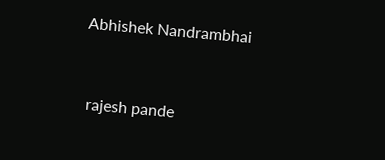Abhishek Nandrambhai


 rajesh pande